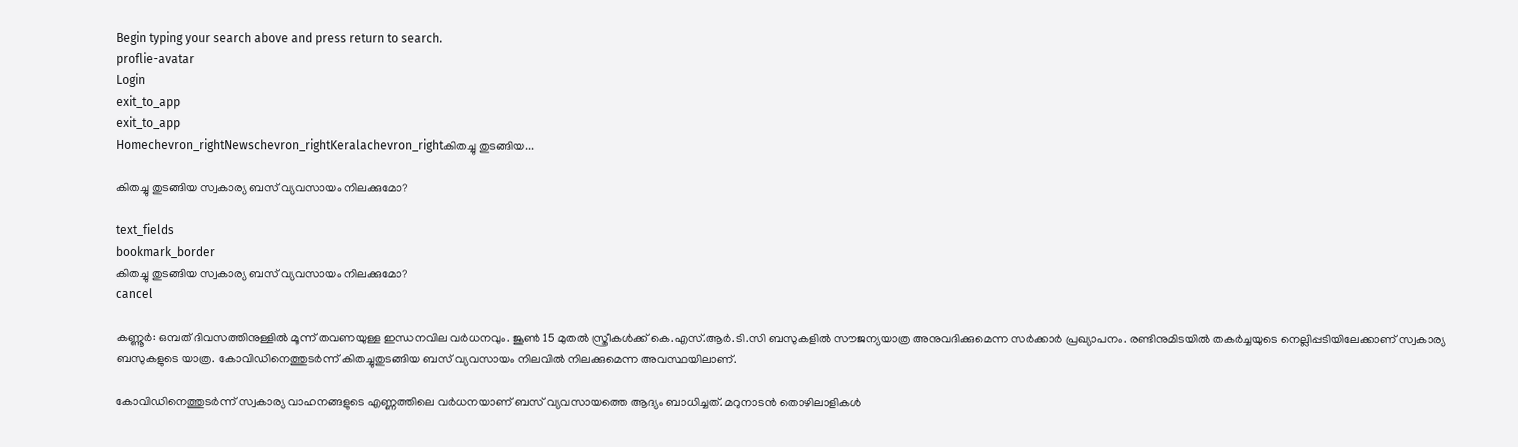Begin typing your search above and press return to search.
proflie-avatar
Login
exit_to_app
exit_to_app
Homechevron_rightNewschevron_rightKeralachevron_rightകിതച്ചു തുടങ്ങിയ...

കിതച്ചു തുടങ്ങിയ സ്വകാര്യ ബസ് വ്യവസായം നിലക്കുമോ?

text_fields
bookmark_border
കിതച്ചു തുടങ്ങിയ സ്വകാര്യ ബസ് വ്യവസായം നിലക്കുമോ?
cancel

കണ്ണൂർ: ഒമ്പത് ദിവസത്തിനുള്ളിൽ മൂന്ന് തവണയുള്ള ഇന്ധനവില വർധനവും. ജൂൺ 15 മുതൽ സ്ത്രീകൾക്ക് കെ.എസ്.ആർ.ടി.സി ബസുകളിൽ സൗജന്യയാത്ര അനുവദിക്കുമെന്ന സർക്കാർ പ്രഖ്യാപനം. രണ്ടിനുമിടയിൽ തകർച്ചയുടെ നെല്ലിപ്പടിയിലേക്കാണ് സ്വകാര്യ ബസുകളുടെ യാത്ര. കോവിഡിനെത്തുടർന്ന് കിതച്ചുതുടങ്ങിയ ബസ് വ്യവസായം നിലവിൽ നിലക്കുമെന്ന അവസ്ഥയിലാണ്.

കോവിഡിനെത്തുടർന്ന് സ്വകാര്യ വാഹനങ്ങളുടെ എണ്ണത്തിലെ വർധനയാണ് ബസ് വ്യവസായത്തെ ആദ്യം ബാധിച്ചത്. മറുനാടൻ തൊഴിലാളികൾ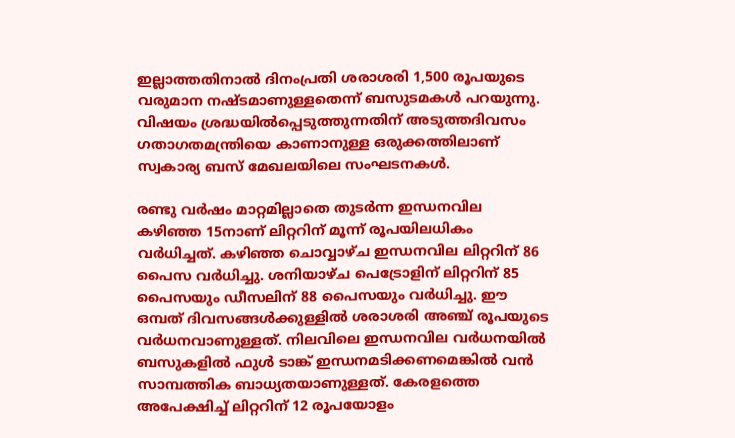ഇല്ലാത്തതിനാൽ ദിനംപ്രതി ശരാശരി 1,500 രൂപയുടെ വരുമാന നഷ്ടമാണുള്ളതെന്ന് ബസുടമകൾ പറയുന്നു. വിഷയം ശ്രദ്ധയിൽപ്പെടുത്തുന്നതിന് അടുത്തദിവസം ഗതാഗതമന്ത്രിയെ കാണാനുള്ള ഒരുക്കത്തിലാണ് സ്വകാര്യ ബസ് മേഖലയിലെ സംഘടനകൾ.

രണ്ടു വർഷം മാറ്റമില്ലാതെ തുടർന്ന ഇന്ധനവില കഴിഞ്ഞ 15നാണ് ലിറ്ററിന് മൂന്ന് രൂപയിലധികം വർധിച്ചത്. കഴിഞ്ഞ ചൊവ്വാഴ്ച ഇന്ധനവില ലിറ്ററിന് 86 പൈസ വർധിച്ചു. ശനിയാഴ്ച പെട്രോളിന് ലിറ്ററിന് 85 പൈസയും ഡീസലിന് 88 പൈസയും വർധിച്ചു. ഈ ഒമ്പത് ദിവസങ്ങൾക്കുള്ളിൽ ശരാശരി അഞ്ച് രൂപയുടെ വർധനവാണുള്ളത്. നിലവിലെ ഇന്ധനവില വർധനയിൽ ബസുകളിൽ ഫുൾ ടാങ്ക് ഇന്ധനമടിക്കണമെങ്കിൽ വൻ സാമ്പത്തിക ബാധ്യതയാണുള്ളത്. കേരളത്തെ അപേക്ഷിച്ച് ലിറ്ററിന് 12 രൂപയോളം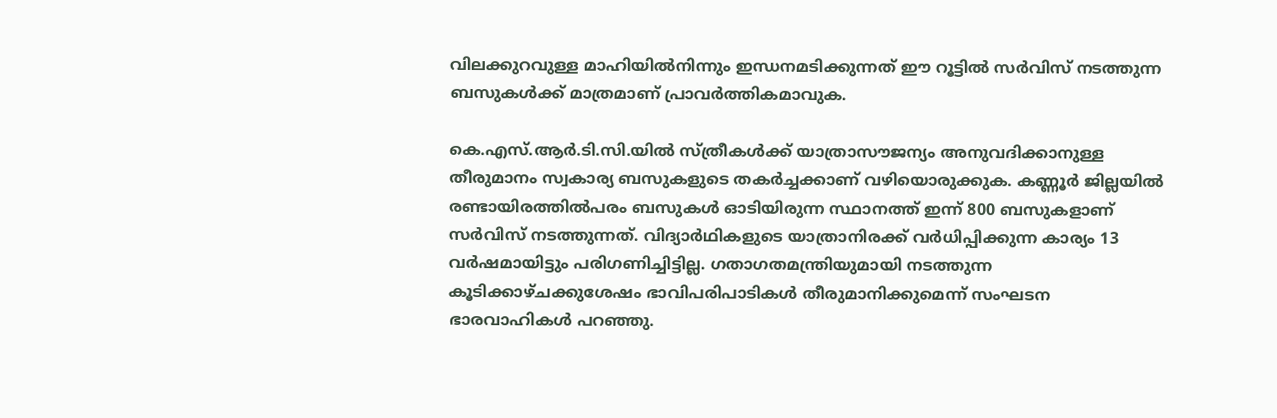വിലക്കുറവുള്ള മാഹിയിൽനിന്നും ഇന്ധനമടിക്കുന്നത് ഈ റൂട്ടിൽ സർവിസ് നടത്തുന്ന ബസുകൾക്ക് മാത്രമാണ് പ്രാവർത്തികമാവുക.

കെ.എസ്.ആർ.ടി.സി.യിൽ സ്ത്രീകൾക്ക് യാത്രാസൗജന്യം അനുവദിക്കാനുള്ള തീരുമാനം സ്വകാര്യ ബസുകളുടെ തകർച്ചക്കാണ് വഴിയൊരുക്കുക. കണ്ണൂർ ജില്ലയിൽ രണ്ടായിരത്തിൽപരം ബസുകൾ ഓടിയിരുന്ന സ്ഥാനത്ത് ഇന്ന് 800 ബസുകളാണ് സർവിസ് നടത്തുന്നത്. വിദ്യാർഥികളുടെ യാത്രാനിരക്ക് വർധിപ്പിക്കുന്ന കാര്യം 13 വർഷമായിട്ടും പരിഗണിച്ചിട്ടില്ല. ഗതാഗതമന്ത്രിയുമായി നടത്തുന്ന കൂടിക്കാഴ്ചക്കുശേഷം ഭാവിപരിപാടികൾ തീരുമാനിക്കുമെന്ന് സംഘടന ഭാരവാഹികൾ പറഞ്ഞു.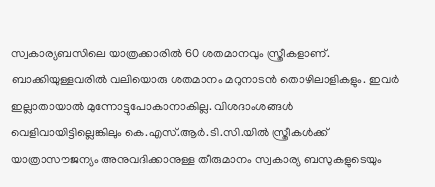സ്വകാര്യബസിലെ യാത്രക്കാരിൽ 60 ശതമാനവും സ്ത്രീകളാണ്. ബാക്കിയുള്ളവരിൽ വലിയൊരു ശതമാനം മറുനാടൻ തൊഴിലാളികളും. ഇവർ ഇല്ലാതായാൽ മുന്നോട്ടുപോകാനാകില്ല. വിശദാംശങ്ങൾ വെളിവായിട്ടില്ലെങ്കിലും കെ.എസ്.ആർ.ടി.സി.യിൽ സ്ത്രീകൾക്ക് യാത്രാസൗജന്യം അനുവദിക്കാനുള്ള തീരുമാനം സ്വകാര്യ ബസുകളുടെയും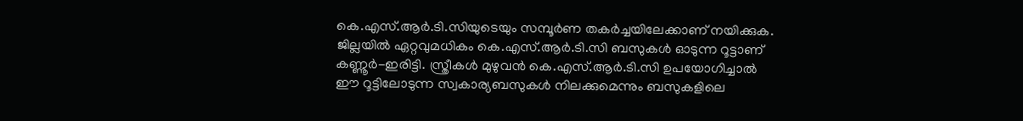കെ.എസ്.ആർ.ടി.സിയുടെയും സമ്പൂർണ തകർച്ചയിലേക്കാണ് നയിക്കുക. ജില്ലയിൽ ഏറ്റവുമധികം കെ.എസ്.ആർ.ടി.സി ബസുകൾ ഓടുന്ന റൂട്ടാണ് കണ്ണൂർ-ഇരിട്ടി. സ്ത്രീകൾ മുഴുവൻ കെ.എസ്.ആർ.ടി.സി ഉപയോഗിച്ചാൽ ഈ റൂട്ടിലോടുന്ന സ്വകാര്യബസുകൾ നിലക്കുമെന്നും ബസുകളിലെ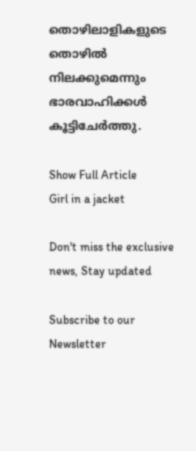തൊഴിലാളികളുടെ തൊഴിൽ നിലക്കുമെന്നും ഭാരവാഹിക്കൾ കൂട്ടിചേർത്തു.

Show Full Article
Girl in a jacket

Don't miss the exclusive news, Stay updated

Subscribe to our Newsletter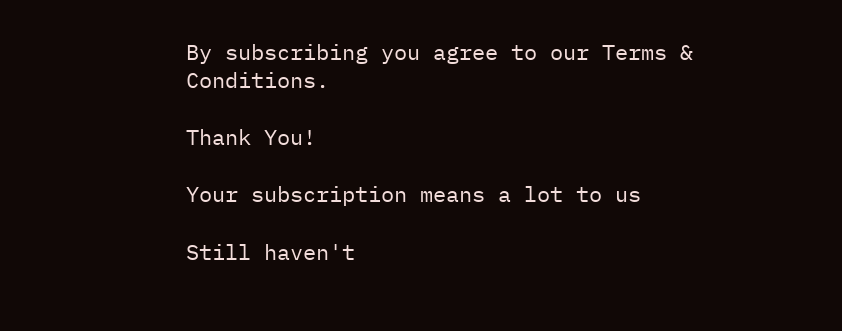By subscribing you agree to our Terms & Conditions.

Thank You!

Your subscription means a lot to us

Still haven't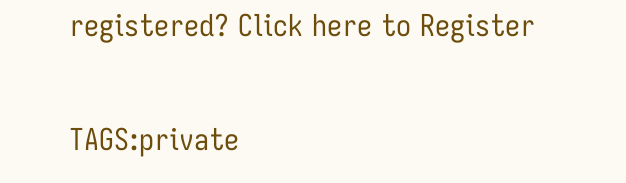registered? Click here to Register

TAGS:private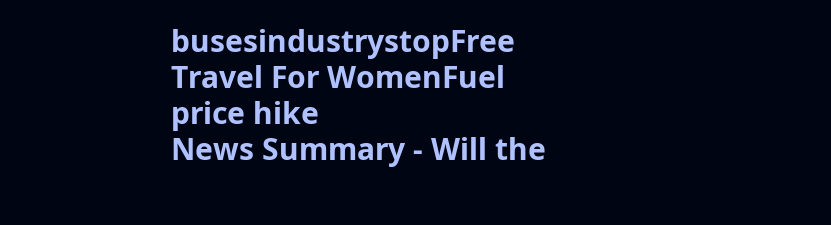busesindustrystopFree Travel For WomenFuel price hike
News Summary - Will the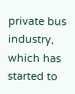private bus industry, which has started to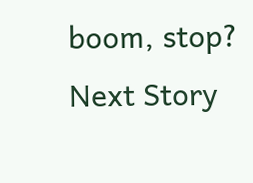boom, stop?
Next Story